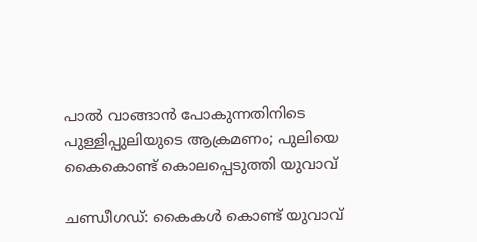പാല്‍ വാങ്ങാന്‍ പോകുന്നതിനിടെ പുള്ളിപ്പുലിയുടെ ആക്രമണം; പുലിയെ കൈകൊണ്ട് കൊലപ്പെടുത്തി യുവാവ്

ചണ്ഡീഗഡ്: കൈകള്‍ കൊണ്ട് യുവാവ്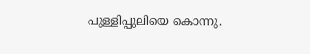പുള്ളിപ്പുലിയെ കൊന്നു.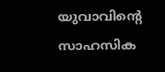യുവാവിന്റെ സാഹസിക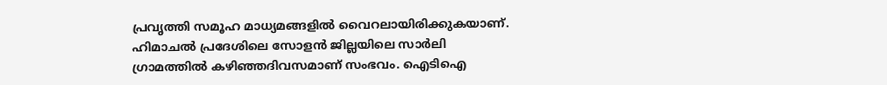പ്രവൃത്തി സമൂഹ മാധ്യമങ്ങളില്‍ വൈറലായിരിക്കുകയാണ്. ഹിമാചല്‍ പ്രദേശിലെ സോളന്‍ ജില്ലയിലെ സാര്‍ലി ഗ്രാമത്തില്‍ കഴിഞ്ഞദിവസമാണ് സംഭവം. ഐടിഐ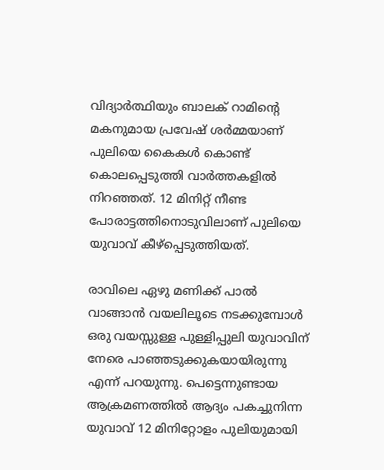വിദ്യാര്‍ത്ഥിയും ബാലക് റാമിന്റെ മകനുമായ പ്രവേഷ് ശര്‍മ്മയാണ് പുലിയെ കൈകള്‍ കൊണ്ട് കൊലപ്പെടുത്തി വാര്‍ത്തകളില്‍ നിറഞ്ഞത്. 12 മിനിറ്റ് നീണ്ട പോരാട്ടത്തിനൊടുവിലാണ് പുലിയെ യുവാവ് കീഴ്‌പ്പെടുത്തിയത്.

രാവിലെ ഏഴു മണിക്ക് പാല്‍ വാങ്ങാന്‍ വയലിലൂടെ നടക്കുമ്പോള്‍ ഒരു വയസ്സുള്ള പുള്ളിപ്പുലി യുവാവിന് നേരെ പാഞ്ഞടുക്കുകയായിരുന്നു എന്ന് പറയുന്നു. പെട്ടെന്നുണ്ടായ ആക്രമണത്തില്‍ ആദ്യം പകച്ചുനിന്ന യുവാവ് 12 മിനിറ്റോളം പുലിയുമായി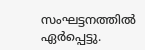സംഘട്ടനത്തില്‍ ഏര്‍പ്പെട്ടു.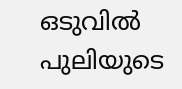ഒടുവില്‍ പുലിയുടെ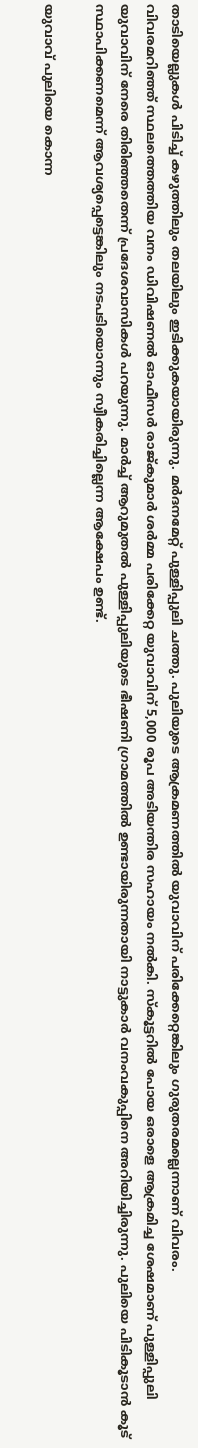താടിയെല്ലുകള്‍ പിടിച്ച് കഴുത്തിലും തലയിലും ഇടിക്കുകയായിരുന്നു. മര്‍ദനമേറ്റ് പുള്ളിപ്പുലി ചത്തു. പുലിയുടെ ആക്രമണത്തില്‍ യുവാവിന് പരിക്കേറ്റെങ്കിലും ഗുരുതരമല്ലെന്നാണ് വിവരം.
വിവരമറിഞ്ഞ് സ്ഥലത്തെത്തിയ വനം ഡിവിഷണല്‍ ഓഫീസര്‍ രാജ്കുമാര്‍ ശര്‍മ്മ പരിക്കേറ്റ യുവാവിന് 5,000 രൂപ അടിയന്തിര സഹായം നല്‍കി. സ്‌കൂട്ടറില്‍ പോയ ഒരാളെ ആക്രമിച്ച ശേഷമാണ് പുള്ളിപ്പുലി യുവാവിന് നേരെ തിരിഞ്ഞതെന്ന് പ്രദേശവാസികള്‍ പറയുന്നു. മാര്‍ച്ച് ആറുമുതല്‍ പുള്ളിപ്പുലിയുടെ ഭീഷണി ഗ്രാമത്തില്‍ ഉണ്ടായിരുന്നതായി നാട്ടുകാര്‍ വനംവകുപ്പിനെ അറിയിച്ചിരുന്നു. പുലിയെ പിടികൂടാന്‍ കൂട് സ്ഥാപിക്കണമെന്ന് ആവശ്യപ്പെട്ടെങ്കിലും നടപടിയൊന്നും സ്വീകരിച്ചില്ലെന്ന ആക്ഷേപം ഉണ്ട്.

യുവാവ് പുലിയെ കൊന്ന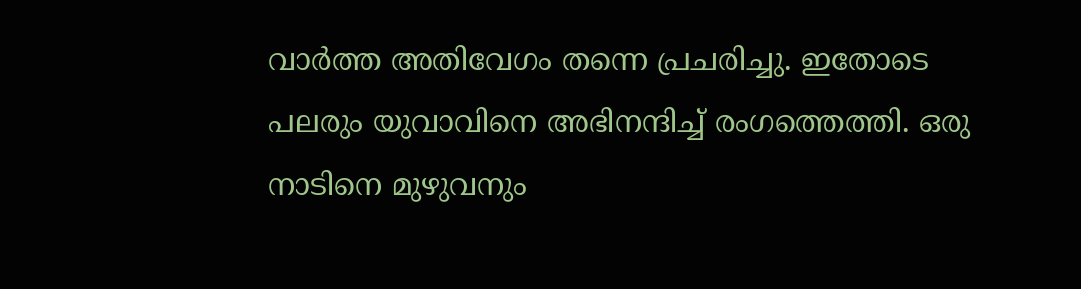വാര്‍ത്ത അതിവേഗം തന്നെ പ്രചരിച്ചു. ഇതോടെ പലരും യുവാവിനെ അഭിനന്ദിച്ച് രംഗത്തെത്തി. ഒരു നാടിനെ മുഴുവനും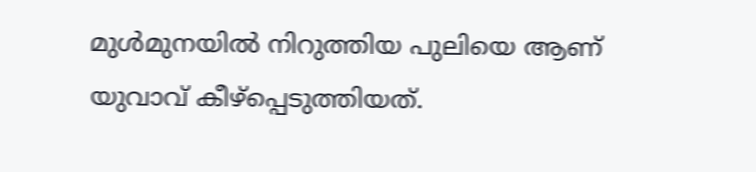മുള്‍മുനയില്‍ നിറുത്തിയ പുലിയെ ആണ് യുവാവ് കീഴ്‌പ്പെടുത്തിയത്.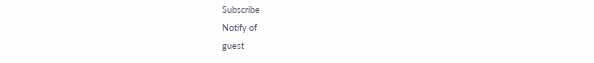Subscribe
Notify of
guest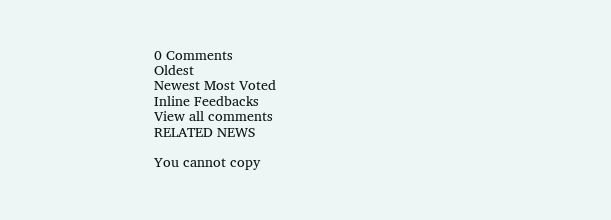0 Comments
Oldest
Newest Most Voted
Inline Feedbacks
View all comments
RELATED NEWS

You cannot copy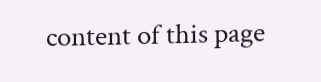content of this page